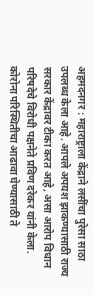अहमदनगर : महाराष्ट्राला केंद्राने लसींचा पुरेसा साठा उपलब्ध केला आहे. आपले अपयश झाकण्यासाठी राज्य सरकार केंद्रावर टीका करत आहे, असा आरोप विधान परिषदेचे विरोधी पक्षनेते प्रविण दरेकर यांनी केला. कोरोना परिस्थितीचा आढावा घेण्यासाठी ते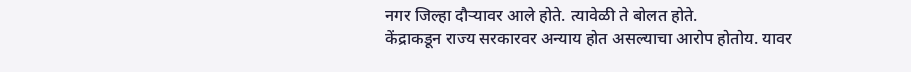नगर जिल्हा दौऱ्यावर आले होते. त्यावेळी ते बोलत होते.
केंद्राकडून राज्य सरकारवर अन्याय होत असल्याचा आरोप होतोय. यावर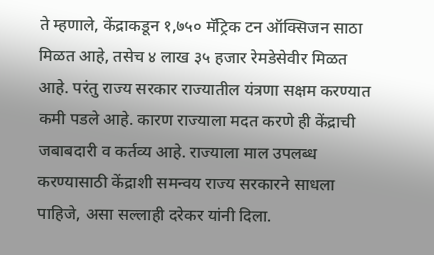ते म्हणाले, केंद्राकडून १,७५० मॅट्रिक टन ऑक्सिजन साठा मिळत आहे, तसेच ४ लाख ३५ हजार रेमडेसेवीर मिळत आहे. परंतु राज्य सरकार राज्यातील यंत्रणा सक्षम करण्यात कमी पडले आहे. कारण राज्याला मदत करणे ही केंद्राची जबाबदारी व कर्तव्य आहे. राज्याला माल उपलब्ध करण्यासाठी केंद्राशी समन्वय राज्य सरकारने साधला पाहिजे, असा सल्लाही दरेकर यांनी दिला.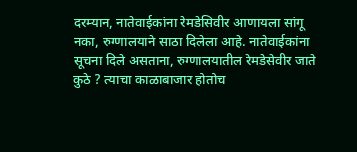दरम्यान, नातेवाईकांना रेमडेसिवीर आणायला सांगू नका, रुग्णालयाने साठा दिलेला आहे. नातेवाईकांना सूचना दिले असताना, रुग्णालयातील रेमडेसेवीर जाते कुठे ? त्याचा काळाबाजार होतोच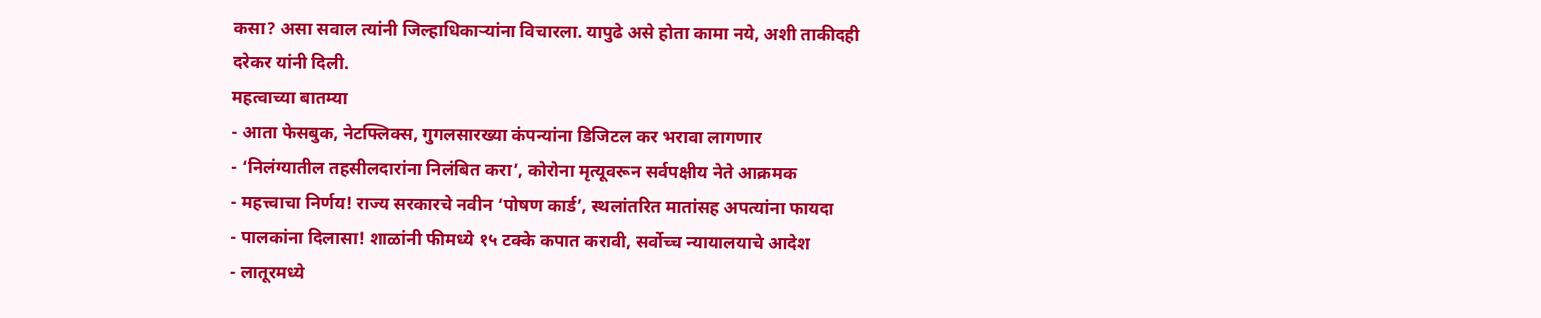कसा? असा सवाल त्यांनी जिल्हाधिकाऱ्यांना विचारला. यापुढे असे होता कामा नये, अशी ताकीदही दरेकर यांनी दिली.
महत्वाच्या बातम्या
- आता फेसबुक, नेटफ्लिक्स, गुगलसारख्या कंपन्यांना डिजिटल कर भरावा लागणार
- ‘निलंग्यातील तहसीलदारांना निलंबित करा’, कोरोना मृत्यूवरून सर्वपक्षीय नेते आक्रमक
- महत्त्वाचा निर्णय! राज्य सरकारचे नवीन ‘पोषण कार्ड’, स्थलांतरित मातांसह अपत्यांना फायदा
- पालकांना दिलासा! शाळांनी फीमध्ये १५ टक्के कपात करावी, सर्वोच्च न्यायालयाचे आदेश
- लातूरमध्ये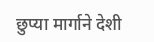छुप्या मार्गाने देशी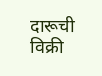दारूची विक्री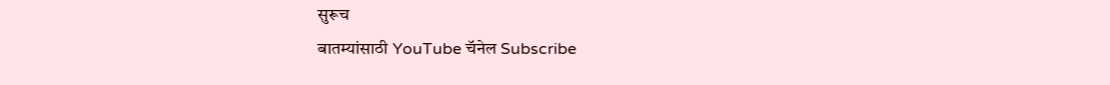सुरूच
बातम्यांसाठी YouTube चॅनेल Subscribe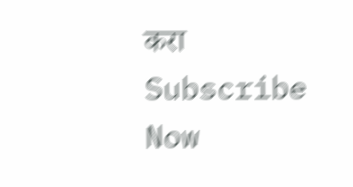करा
Subscribe Now